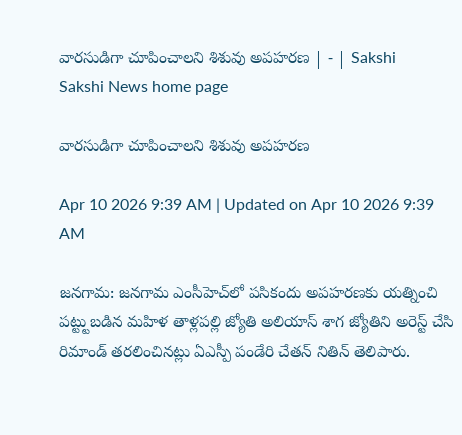వారసుడిగా చూపించాలని శిశువు అపహరణ | - | Sakshi
Sakshi News home page

వారసుడిగా చూపించాలని శిశువు అపహరణ

Apr 10 2026 9:39 AM | Updated on Apr 10 2026 9:39 AM

జనగామ: జనగామ ఎంసీహెచ్‌లో పసికందు అపహరణకు యత్నించి పట్ట్టుబడిన మహిళ తాళ్లపల్లి జ్యోతి అలియాస్‌ శాగ జ్యోతిని అరెస్ట్‌ చేసి రిమాండ్‌ తరలించినట్లు ఏఎస్పీ పండేరి చేతన్‌ నితిన్‌ తెలిపారు.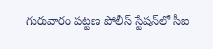గురువారం పట్టణ పోలీస్‌ స్టేషన్‌లో సీఐ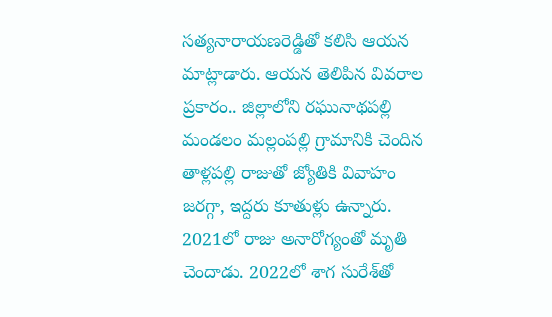సత్యనారాయణరెడ్డితో కలిసి ఆయన మాట్లాడారు. ఆయన తెలిపిన వివరాల ప్రకారం.. జిల్లాలోని రఘునాథపల్లి మండలం మల్లంపల్లి గ్రామానికి చెందిన తాళ్లపల్లి రాజుతో జ్యోతికి వివాహం జరగ్గా, ఇద్దరు కూతుళ్లు ఉన్నారు. 2021లో రాజు అనారోగ్యంతో మృతి చెందాడు. 2022లో శాగ సురేశ్‌తో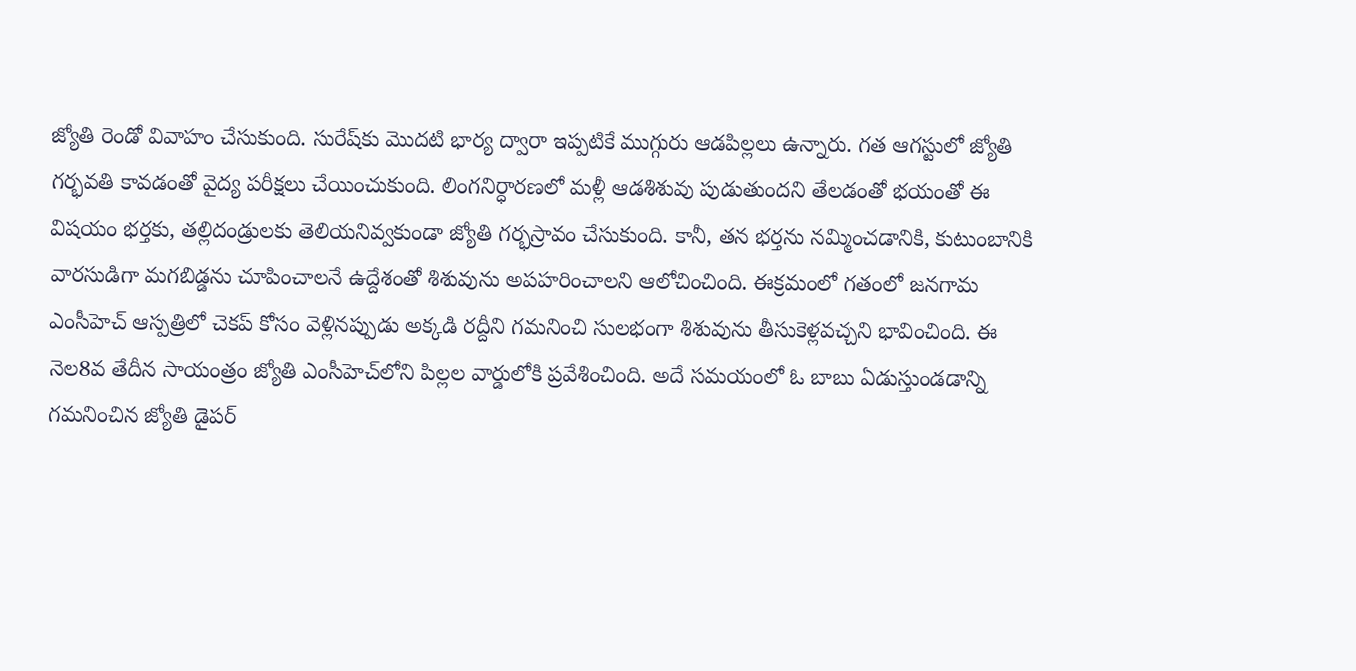జ్యోతి రెండో వివాహం చేసుకుంది. సురేష్‌కు మొదటి భార్య ద్వారా ఇప్పటికే ముగ్గురు ఆడపిల్లలు ఉన్నారు. గత ఆగస్టులో జ్యోతి గర్భవతి కావడంతో వైద్య పరీక్షలు చేయించుకుంది. లింగనిర్ధారణలో మళ్లీ ఆడశిశువు పుడుతుందని తేలడంతో భయంతో ఈ విషయం భర్తకు, తల్లిదండ్రులకు తెలియనివ్వకుండా జ్యోతి గర్భస్రావం చేసుకుంది. కానీ, తన భర్తను నమ్మించడానికి, కుటుంబానికి వారసుడిగా మగబిడ్డను చూపించాలనే ఉద్దేశంతో శిశువును అపహరించాలని ఆలోచించింది. ఈక్రమంలో గతంలో జనగామ ఎంసీహెచ్‌ ఆస్పత్రిలో చెకప్‌ కోసం వెళ్లినప్పుడు అక్కడి రద్దీని గమనించి సులభంగా శిశువును తీసుకెళ్లవచ్చని భావించింది. ఈ నెల8వ తేదీన సాయంత్రం జ్యోతి ఎంసీహెచ్‌లోని పిల్లల వార్డులోకి ప్రవేశించింది. అదే సమయంలో ఓ బాబు ఏడుస్తుండడాన్ని గమనించిన జ్యోతి డైపర్‌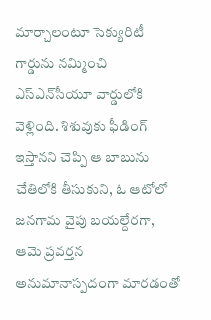మార్చాలంటూ సెక్యురిటీ గార్డును నమ్మించి ఎస్‌ఎన్‌సీయూ వార్డులోకి వెళ్లింది. శిశువుకు ఫీడింగ్‌ ఇస్తానని చెప్పి ఆ బాబును చేతిలోకి తీసుకుని, ఓ ఆటోలో జనగామ వైపు బయల్దేరగా, ఆమె ప్రవర్తన అనుమానాస్పదంగా మారడంతో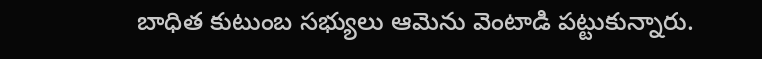బాధిత కుటుంబ సభ్యులు ఆమెను వెంటాడి పట్టుకున్నారు.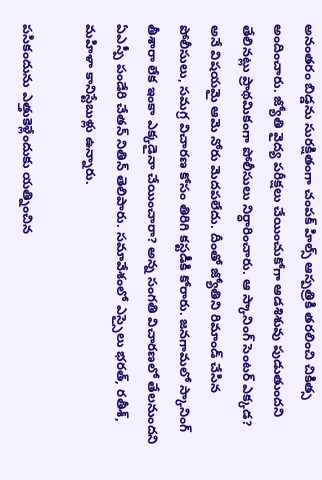అనంతరం బిడ్డను సురక్షితంగా చంపక్‌ హిల్స్‌ ఆస్పత్రికి తరలించి చికిత్స అందించారు. జ్యోతి వైద్య పరీక్షలు చేయించుకోగా ఆడశిశువు పుడుతుందని తేలినట్లు ప్రాథమికంగా పోలీసులు నిర్ధారించారు. ఆ స్కానింగ్‌ సెంటర్‌ ఎక్కడ? అనే విషయమై ఆమె నోరు మెదపలేదు. దీంతో జ్యోతిని రిమాండ్‌ చేసిన పోలీసులు, సమగ్ర విచారణ కోసం తిరిగి కస్టడీకి కోరారు. జనగామలో స్కానింగ్‌ తీశారా లేక ఇంకా ఎక్కడైనా చేయించారా? అన్న సంగతి విచారణలో తేలనుందని ఏఎస్పీ పండేరి చేతన్‌ నితిన్‌ తెలిపారు. సమావేశంలో ఎస్సైలు భరత్‌, రతీశ్‌, మహిళా కానిస్టేబుళ్లు ఉన్నారు.

పసికందును ఎత్తుకెళ్లేందుకు యత్నించిన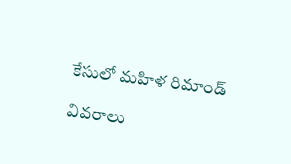కేసులో మహిళ రిమాండ్‌

వివరాలు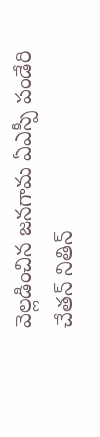వెల్లడించిన జనగామ ఏఎస్పీ పండేరి చేతన్‌ నితిన్‌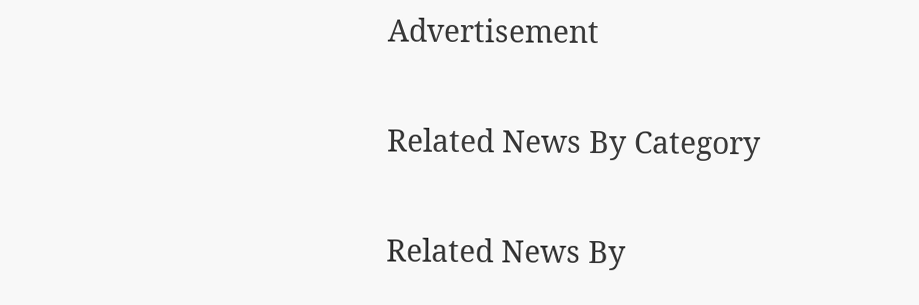Advertisement

Related News By Category

Related News By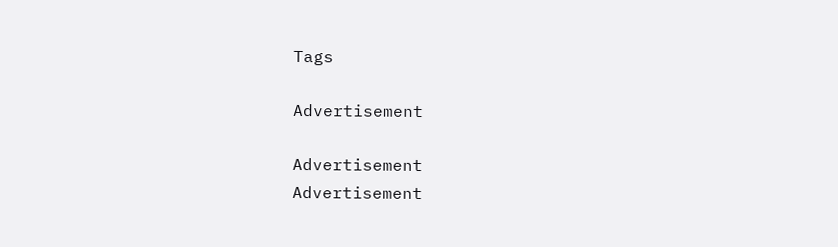Tags

Advertisement

Advertisement
Advertisement